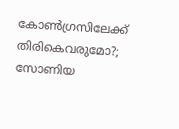കോൺഗ്രസിലേക്ക് തിരികെവരുമോ?; സോണിയ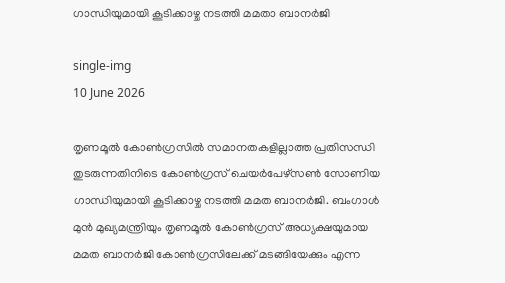ഗാന്ധിയുമായി കൂടിക്കാഴ്ച നടത്തി മമതാ ബാനർജി

single-img
10 June 2026

തൃണമൂൽ കോൺഗ്രസിൽ സമാനതകളില്ലാത്ത പ്രതിസന്ധി തുടരുന്നതിനിടെ കോൺഗ്രസ് ചെയർപേഴ്സൺ സോണിയ ഗാന്ധിയുമായി കൂടിക്കാഴ്ച നടത്തി മമത ബാനർജി. ബംഗാള്‍ മുന്‍ മുഖ്യമന്ത്രിയും തൃണമൂല്‍ കോണ്‍ഗ്രസ് അധ്യക്ഷയുമായ മമത ബാനര്‍ജി കോണ്‍ഗ്രസിലേക്ക് മടങ്ങിയേക്കും എന്ന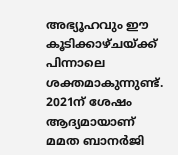അഭ്യൂഹവും ഈ കൂടിക്കാഴ്ചയ്ക്ക് പിന്നാലെ ശക്തമാകുന്നുണ്ട്. 2021ന് ശേഷം ആദ്യമായാണ് മമത ബാനര്‍ജി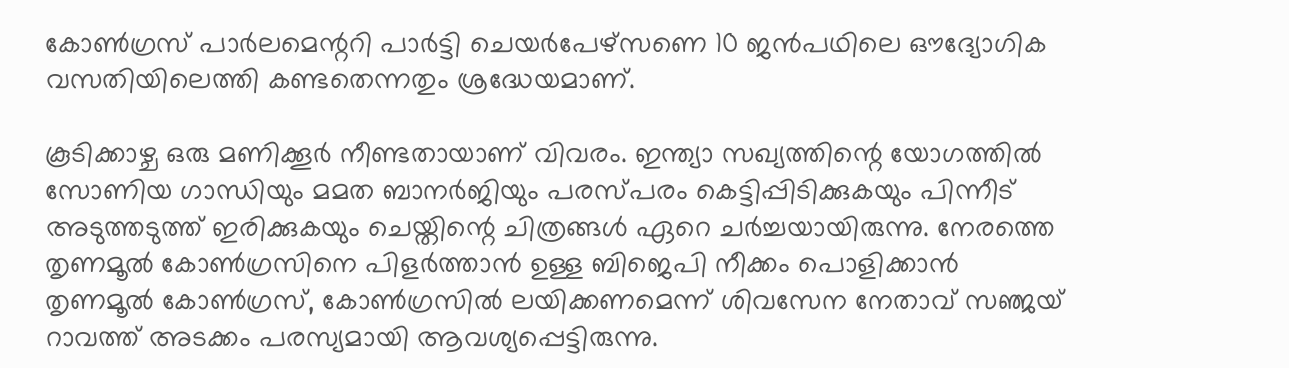കോണ്‍ഗ്രസ് പാര്‍ലമെന്ററി പാര്‍ട്ടി ചെയര്‍പേഴ്സണെ 10 ജന്‍പഥിലെ ഔദ്യോഗിക വസതിയിലെത്തി കണ്ടതെന്നതും ശ്രദ്ധേയമാണ്.

കൂടിക്കാഴ്ച ഒരു മണിക്കൂര്‍ നീണ്ടതായാണ് വിവരം. ഇന്ത്യാ സഖ്യത്തിന്റെ യോഗത്തില്‍ സോണിയ ഗാന്ധിയും മമത ബാനർജിയും പരസ്പരം കെട്ടിപ്പിടിക്കുകയും പിന്നീട് അടുത്തടുത്ത് ഇരിക്കുകയും ചെയ്തിന്റെ ചിത്രങ്ങൾ ഏറെ ചർച്ചയായിരുന്നു. നേരത്തെ തൃണമൂല്‍ കോണ്‍ഗ്രസിനെ പിളർത്താൻ ഉള്ള ബിജെപി നീക്കം പൊളിക്കാൻ തൃണമൂൽ കോൺഗ്രസ്, കോൺഗ്രസിൽ ലയിക്കണമെന്ന് ശിവസേന നേതാവ് സഞ്ജയ് റാവത്ത് അടക്കം പരസ്യമായി ആവശ്യപ്പെട്ടിരുന്നു.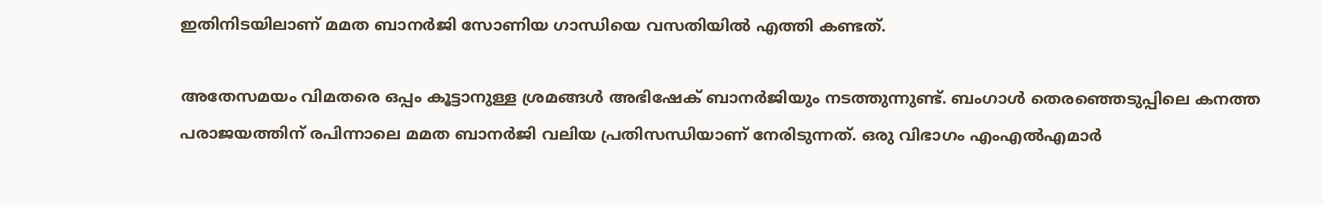ഇതിനിടയിലാണ് മമത ബാനർജി സോണിയ ഗാന്ധിയെ വസതിയിൽ എത്തി കണ്ടത്.

അതേസമയം വിമതരെ ഒപ്പം കൂട്ടാനുള്ള ശ്രമങ്ങൾ അഭിഷേക് ബാനർജിയും നടത്തുന്നുണ്ട്. ബംഗാള്‍ തെരഞ്ഞെടുപ്പിലെ കനത്ത പരാജയത്തിന് രപിന്നാലെ മമത ബാനര്‍ജി വലിയ പ്രതിസന്ധിയാണ് നേരിടുന്നത്. ഒരു വിഭാഗം എംഎല്‍എമാര്‍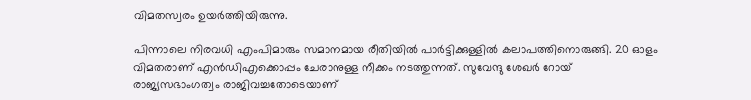വിമതസ്വരം ഉയര്‍ത്തിയിരുന്നു.

പിന്നാലെ നിരവധി എംപിമാരും സമാനമായ രീതിയില്‍ പാർട്ടിക്കുള്ളിൽ കലാപത്തിനൊരുങ്ങി. 20 ഓളം വിമതരാണ് എൻഡിഎക്കൊപ്പം ചേരാനുള്ള നീക്കം നടത്തുന്നത്. സുവേന്ദു ശേഖർ റോയ് രാജ്യസഭാംഗത്വം രാജിവച്ചതോടെയാണ്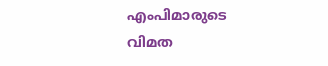എംപിമാരുടെ വിമത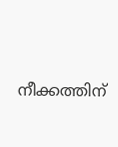നീക്കത്തിന്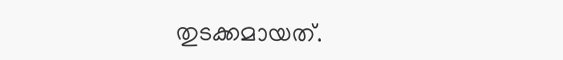തുടക്കമായത്.